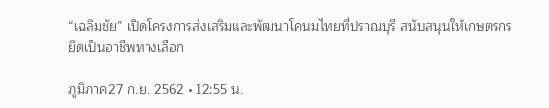“เฉลิมชัย” เปิดโครงการส่งเสริมและพัฒนาโคนมไทยที่ปราณบุรี สนับสนุนให้เกษตรกรยึดเป็นอาชีพทางเลือก

ภูมิภาค27 ก.ย. 2562 • 12:55 น.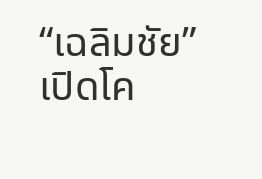“เฉลิมชัย” เปิดโค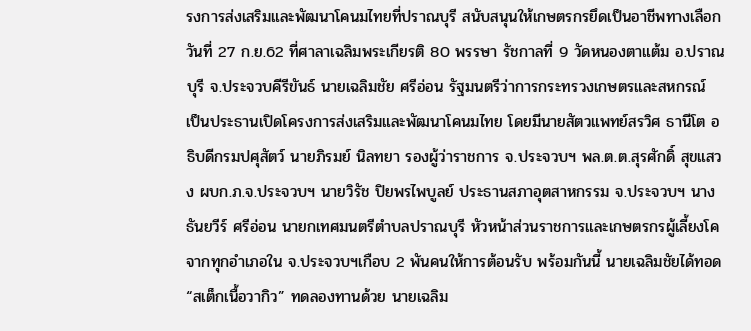รงการส่งเสริมและพัฒนาโคนมไทยที่ปราณบุรี สนับสนุนให้เกษตรกรยึดเป็นอาชีพทางเลือก
วันที่ 27 ก.ย.62 ที่ศาลาเฉลิมพระเกียรติ 80 พรรษา รัชกาลที่ 9 วัดหนองตาแต้ม อ.ปราณบุรี จ.ประจวบคีรีขันธ์ นายเฉลิมชัย ศรีอ่อน รัฐมนตรีว่าการกระทรวงเกษตรและสหกรณ์ เป็นประธานเปิดโครงการส่งเสริมและพัฒนาโคนมไทย โดยมีนายสัตวแพทย์สรวิศ ธานีโต อธิบดีกรมปศุสัตว์ นายภิรมย์ นิลทยา รองผู้ว่าราชการ จ.ประจวบฯ พล.ต.ต.สุรศักดิ์ สุขแสวง ผบก.ภ.จ.ประจวบฯ นายวิรัช ปิยพรไพบูลย์ ประธานสภาอุตสาหกรรม จ.ประจวบฯ นางธันยวีร์ ศรีอ่อน นายกเทศมนตรีตำบลปราณบุรี หัวหน้าส่วนราชการและเกษตรกรผู้เลี้ยงโคจากทุกอำเภอใน จ.ประจวบฯเกือบ 2 พันคนให้การต้อนรับ พร้อมกันนี้ นายเฉลิมชัยได้ทอด “สเต็กเนื้อวากิว” ทดลองทานด้วย นายเฉลิม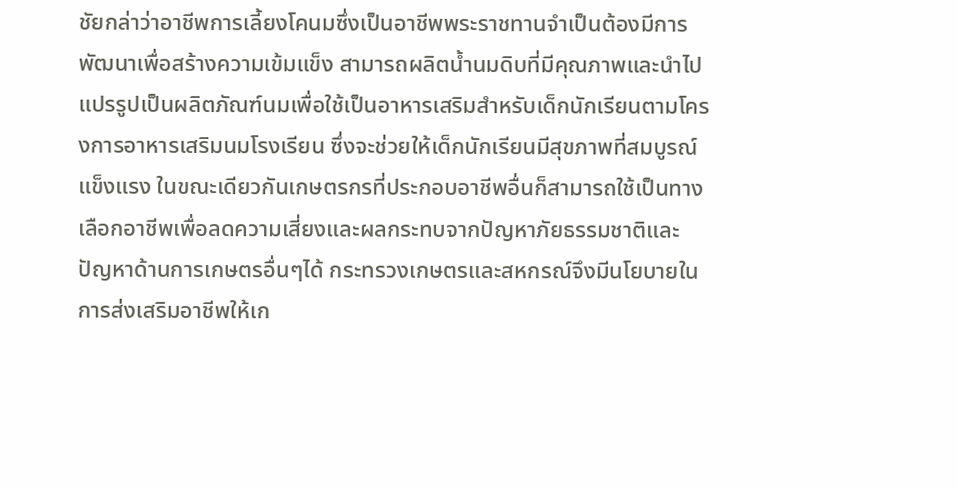ชัยกล่าว่าอาชีพการเลี้ยงโคนมซึ่งเป็นอาชีพพระราชทานจำเป็นต้องมีการพัฒนาเพื่อสร้างความเข้มแข็ง สามารถผลิตน้ำนมดิบที่มีคุณภาพและนำไปแปรรูปเป็นผลิตภัณฑ์นมเพื่อใช้เป็นอาหารเสริมสำหรับเด็กนักเรียนตามโครงการอาหารเสริมนมโรงเรียน ซึ่งจะช่วยให้เด็กนักเรียนมีสุขภาพที่สมบูรณ์แข็งแรง ในขณะเดียวกันเกษตรกรที่ประกอบอาชีพอื่นก็สามารถใช้เป็นทางเลือกอาชีพเพื่อลดความเสี่ยงและผลกระทบจากปัญหาภัยธรรมชาติและปัญหาด้านการเกษตรอื่นๆได้ กระทรวงเกษตรและสหกรณ์จึงมีนโยบายในการส่งเสริมอาชีพให้เก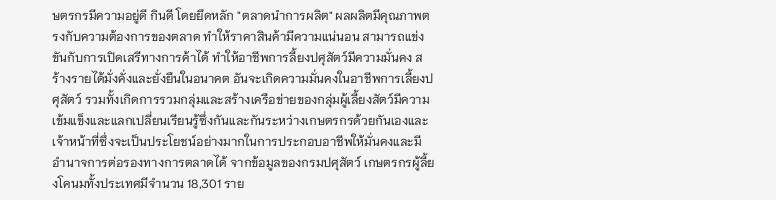ษตรกรมีความอยู่ดี กินดี โดยยึดหลัก "ตลาดนำการผลิต" ผลผลิตมีคุณภาพตรงกับความต้องการของตลาด ทำให้ราคาสินค้ามีความแน่นอน สามารถแข่งขันกับการเปิดเสรีทางการค้าได้ ทำให้อาชีพการลี้ยงปศุสัตว์มีความมั่นคง สร้างรายได้มั่งคั่งและยั่งยืนในอนาคต อันจะเกิดความมั่นคงในอาชีพการเลี้ยงปศุสัตว์ รวมทั้งเกิดการรวมกลุ่มและสร้างเครือข่ายของกลุ่มผู้เลี้ยงสัตว์มีความเข้มแข็งและแลกเปลี่ยนเรียนรู้ซึ่งกันและกันระหว่างเกษตรกรด้วยกันเองและเจ้าหน้าที่ซึ่งจะเป็นประโยชน์อย่างมากในการประกอบอาชีพให้มั่นคงและมีอำนาจการต่อรองทางการตลาดได้ จากข้อมูลของกรมปศุสัตว์ เกษตรกรผู้ลี้ยงโคนมทั้งประเทศมีจำนวน 18,301 ราย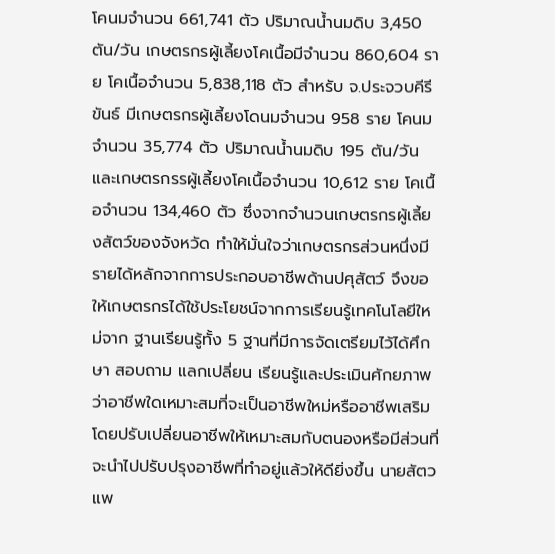โคนมจำนวน 661,741 ตัว ปริมาณน้ำนมดิบ 3,450 ตัน/วัน เกษตรกรผู้เลี้ยงโคเนื้อมีจำนวน 860,604 ราย โคเนื้อจำนวน 5,838,118 ตัว สำหรับ จ.ประจวบคีรีขันธ์ มีเกษตรกรผู้เลี้ยงโดนมจำนวน 958 ราย โคนมจำนวน 35,774 ตัว ปริมาณน้ำนมดิบ 195 ตัน/วัน และเกษตรกรรผู้เลี้ยงโคเนื้อจำนวน 10,612 ราย โคเนื้อจำนวน 134,460 ตัว ซึ่งจากจำนวนเกษตรกรผู้เลี้ยงสัตว์ของจังหวัด ทำให้มั่นใจว่าเกษตรกรส่วนหนึ่งมีรายได้หลักจากการประกอบอาชีพด้านปศุสัตว์ จึงขอให้เกษตรกรได้ใช้ประโยชน์จากการเรียนรู้เทคโนโลยีใหม่จาก ฐานเรียนรู้ทั้ง 5 ฐานที่มีการจัดเตรียมไว้ได้ศึกษา สอบถาม แลกเปลี่ยน เรียนรู้และประเมินศักยภาพ ว่าอาชีพใดเหมาะสมที่จะเป็นอาชีพใหม่หรืออาชีพเสริม โดยปรับเปลี่ยนอาชีพให้เหมาะสมกับตนองหรือมีส่วนที่จะนำไปปรับปรุงอาชีพที่ทำอยู่แล้วให้ดียิ่งขึ้น นายสัตวแพ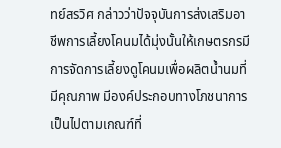ทย์สรวิศ กล่าวว่าปัจจุบันการส่งเสริมอาชีพการเลี้ยงโคนมได้มุ่งนั้นให้เกษตรกรมีการจัดการเลี้ยงดูโคนมเพื่อผลิตน้ำนมที่มีคุณภาพ มีองค์ประกอบทางโภชนาการเป็นไปตามเกณฑ์ที่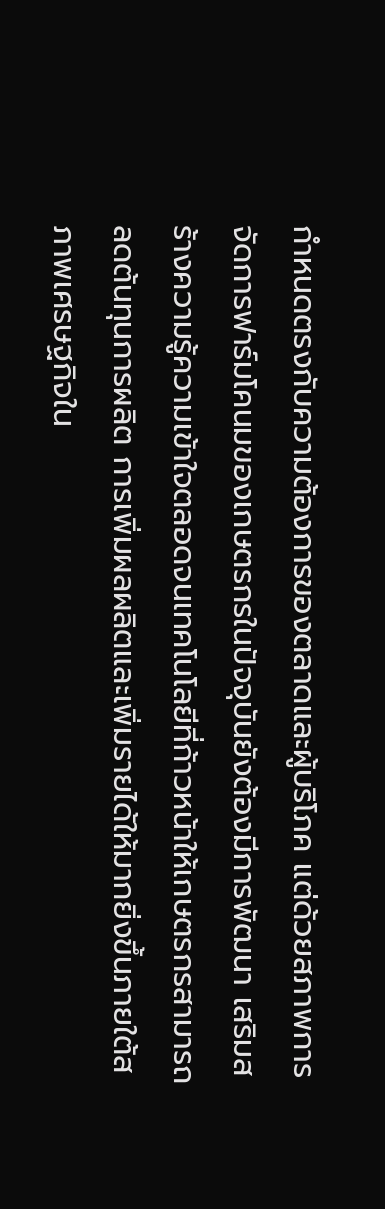กำหนดตรงกับความต้องการของตลาดและผู้บริโภค แต่ด้วยสภาพการจัดการฟาร์มโคนมของเกษตรกรในปัจจุบันยังต้องมีการพัฒนา เสริมสร้างความรู้ความเข้าใจตลอดจนเทคโนโลยีที่ก้าวหน้าให้เกษตรกรสามารถลดต้นทุนการผลิต การเพิ่มผลผลิตและเพิ่มรายได้ให้มากยิ่งขึ้นภายใต้สภาพเศรษฐกิจใน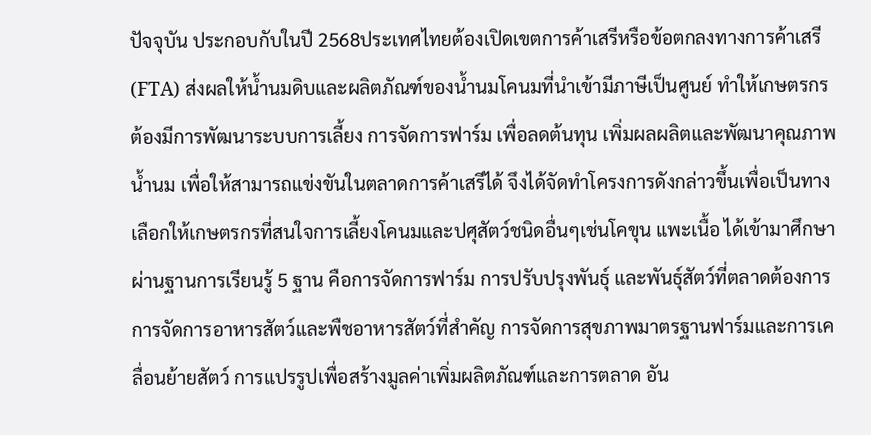ปัจจุบัน ประกอบกับในปี 2568ประเทศไทยต้องเปิดเขตการค้าเสรีหรือข้อตกลงทางการค้าเสรี (FTA) ส่งผลให้น้ำนมดิบและผลิตภัณฑ์ของน้ำนมโคนมที่นำเข้ามีภาษีเป็นศูนย์ ทำให้เกษตรกรต้องมีการพัฒนาระบบการเลี้ยง การจัดการฟาร์ม เพื่อลดต้นทุน เพิ่มผลผลิตและพัฒนาคุณภาพน้ำนม เพื่อให้สามารถแข่งขันในตลาดการค้าเสรีได้ จึงได้จัดทำโครงการดังกล่าวขึ้นเพื่อเป็นทางเลือกให้เกษตรกรที่สนใจการเลี้ยงโคนมและปศุสัตว์ชนิดอื่นๆเช่นโคขุน แพะเนื้อ ได้เข้ามาศึกษาผ่านฐานการเรียนรู้ 5 ฐาน คือการจัดการฟาร์ม การปรับปรุงพันธุ์ และพันธุ์สัตว์ที่ตลาดต้องการ การจัดการอาหารสัตว์และพืชอาหารสัตว์ที่สำคัญ การจัดการสุขภาพมาตรฐานฟาร์มและการเคลื่อนย้ายสัตว์ การแปรรูปเพื่อสร้างมูลค่าเพิ่มผลิตภัณฑ์และการตลาด อัน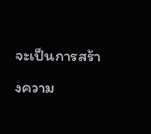จะเป็นการสร้างความ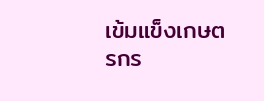เข้มแข็งเกษตรกร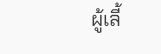ผู้เลี้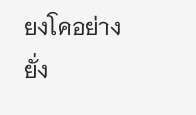ยงโคอย่างยั่ง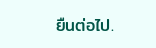ยืนต่อไป.